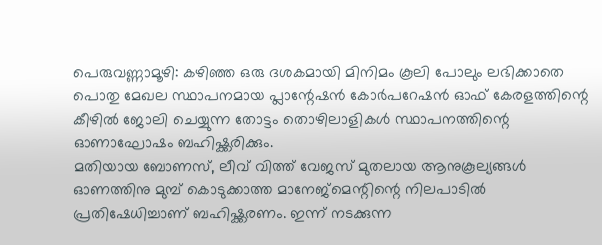പെരുവണ്ണാമൂഴി: കഴിഞ്ഞ ഒരു ദശകമായി മിനിമം കൂലി പോലും ലഭിക്കാതെ പൊതു മേഖല സ്ഥാപനമായ പ്ലാന്റേഷൻ കോർപറേഷൻ ഓഫ് കേരളത്തിന്റെ കീഴിൽ ജോലി ചെയ്യുന്ന തോട്ടം തൊഴിലാളികൾ സ്ഥാപനത്തിന്റെ ഓണാഘോഷം ബഹിഷ്ക്കരിക്കും.
മതിയായ ബോണസ്, ലീവ് വിത്ത് വേജസ് മുതലായ ആനുകൂല്യങ്ങൾ ഓണത്തിനു മുമ്പ് കൊടുക്കാത്ത മാനേജ്മെന്റിന്റെ നിലപാടിൽ പ്രതിഷേധിച്ചാണ് ബഹിഷ്ക്കരണം. ഇന്ന് നടക്കുന്ന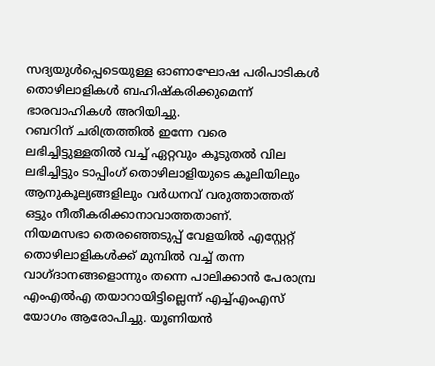സദ്യയുൾപ്പെടെയുള്ള ഓണാഘോഷ പരിപാടികൾ തൊഴിലാളികൾ ബഹിഷ്കരിക്കുമെന്ന് ഭാരവാഹികൾ അറിയിച്ചു.
റബറിന് ചരിത്രത്തിൽ ഇന്നേ വരെ ലഭിച്ചിട്ടുള്ളതിൽ വച്ച് ഏറ്റവും കൂടുതൽ വില ലഭിച്ചിട്ടും ടാപ്പിംഗ് തൊഴിലാളിയുടെ കൂലിയിലും ആനുകൂല്യങ്ങളിലും വർധനവ് വരുത്താത്തത് ഒട്ടും നീതീകരിക്കാനാവാത്തതാണ്.
നിയമസഭാ തെരഞ്ഞെടുപ്പ് വേളയിൽ എസ്റ്റേറ്റ് തൊഴിലാളികൾക്ക് മുമ്പിൽ വച്ച് തന്ന വാഗ്ദാനങ്ങളൊന്നും തന്നെ പാലിക്കാൻ പേരാമ്പ്ര എംഎൽഎ തയാറായിട്ടില്ലെന്ന് എച്ച്എംഎസ് യോഗം ആരോപിച്ചു. യൂണിയൻ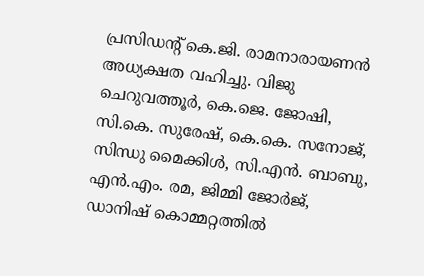പ്രസിഡന്റ് കെ.ജി. രാമനാരായണൻ അധ്യക്ഷത വഹിച്ചു. വിജു ചെറുവത്തൂർ, കെ.ജെ. ജോഷി, സി.കെ. സുരേഷ്, കെ.കെ. സനോജ്, സിന്ധു മൈക്കിൾ, സി.എൻ. ബാബു, എൻ.എം. രമ, ജിമ്മി ജോർജ്, ഡാനിഷ് കൊമ്മറ്റത്തിൽ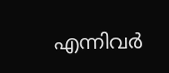എന്നിവർ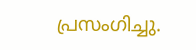പ്രസംഗിച്ചു.